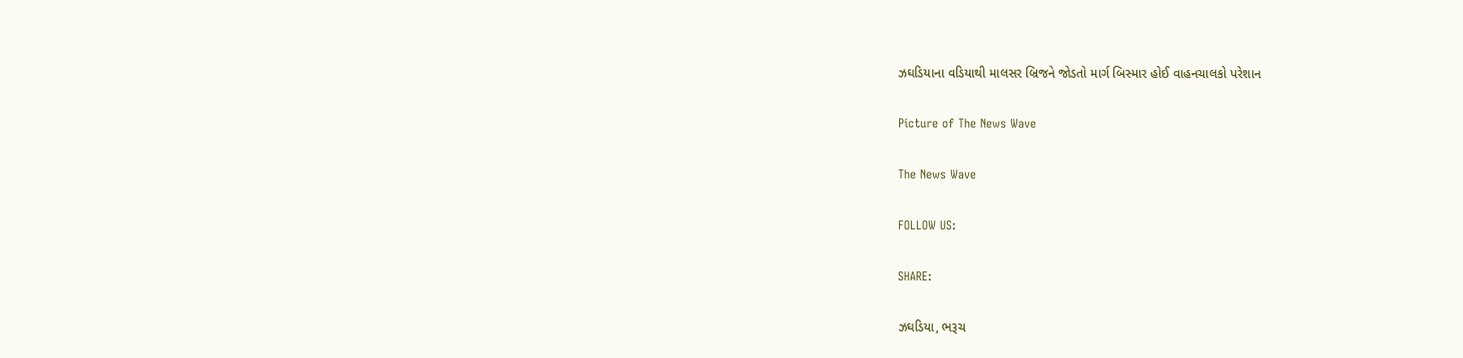ઝઘડિયાના વડિયાથી માલસર બ્રિજને જોડતો માર્ગ બિસ્માર હોઈ વાહનચાલકો પરેશાન

Picture of The News Wave

The News Wave

FOLLOW US:

SHARE:

ઝઘડિયા, ભરૂચ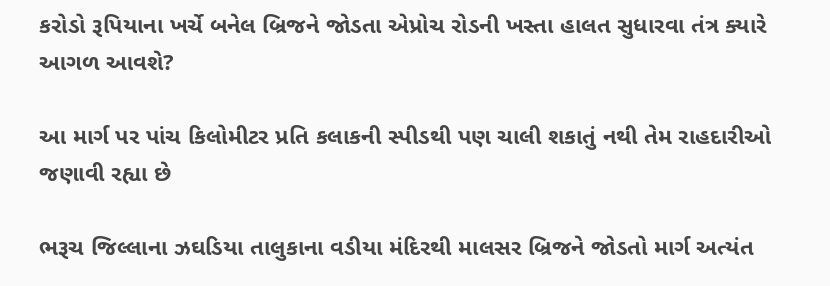કરોડો રૂપિયાના ખર્ચે બનેલ બ્રિજને જોડતા એપ્રોચ રોડની ખસ્તા હાલત સુધારવા તંત્ર ક્યારે આગળ આવશે?

આ માર્ગ પર પાંચ કિલોમીટર પ્રતિ કલાકની સ્પીડથી પણ ચાલી શકાતું નથી તેમ રાહદારીઓ જણાવી રહ્યા છે

ભરૂચ જિલ્લાના ઝઘડિયા તાલુકાના વડીયા મંદિરથી માલસર બ્રિજને જોડતો માર્ગ અત્યંત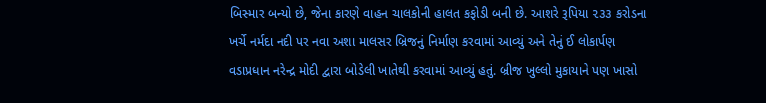બિસ્માર બન્યો છે, જેના કારણે વાહન ચાલકોની હાલત કફોડી બની છે. આશરે રૂપિયા ૨૩૩ કરોડના ખર્ચે નર્મદા નદી પર નવા અશા માલસર બ્રિજનું નિર્માણ કરવામાં આવ્યું અને તેનું ઈ લોકાર્પણ વડાપ્રધાન નરેન્દ્ર મોદી દ્વારા બોડેલી ખાતેથી કરવામાં આવ્યું હતું. બ્રીજ ખુલ્લો મુકાયાને પણ ખાસો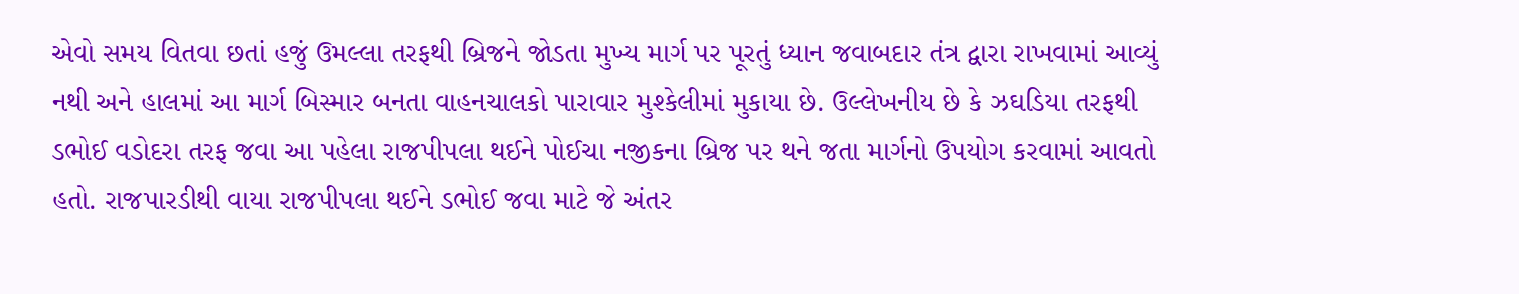એવો સમય વિતવા છતાં હજું ઉમલ્લા તરફથી બ્રિજને જોડતા મુખ્ય માર્ગ પર પૂરતું ધ્યાન જવાબદાર તંત્ર દ્વારા રાખવામાં આવ્યું નથી અને હાલમાં આ માર્ગ બિસ્માર બનતા વાહનચાલકો પારાવાર મુશ્કેલીમાં મુકાયા છે. ઉલ્લેખનીય છે કે ઝઘડિયા તરફથી ડભોઈ વડોદરા તરફ જવા આ પહેલા રાજપીપલા થઈને પોઈચા નજીકના બ્રિજ પર થને જતા માર્ગનો ઉપયોગ કરવામાં આવતો હતો. રાજપારડીથી વાયા રાજપીપલા થઈને ડભોઈ જવા માટે જે અંતર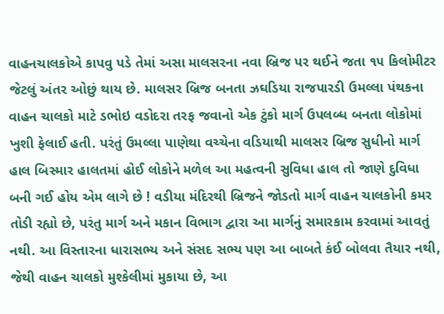વાહનચાલકોએ કાપવુ પડે તેમાં અસા માલસરના નવા બ્રિજ પર થઈને જતા ૧૫ કિલોમીટર જેટલું અંતર ઓછું થાય છે. માલસર બ્રિજ બનતા ઝઘડિયા રાજપારડી ઉમલ્લા પંથકના વાહન ચાલકો માટે ડભોઇ વડોદરા તરફ જવાનો એક ટુંકો માર્ગ ઉપલબ્ધ બનતા લોકોમાં ખુશી ફેલાઈ હતી. પરંતું ઉમલ્લા પાણેથા વચ્ચેના વડિયાથી માલસર બ્રિજ સુધીનો માર્ગ હાલ બિસ્માર હાલતમાં હોઈ લોકોને મળેલ આ મહત્વની સુવિધા હાલ તો જાણે દુવિધા બની ગઈ હોય એમ લાગે છે ! વડીયા મંદિરથી બ્રિજને જોડતો માર્ગ વાહન ચાલકોની કમર તોડી રહ્યો છે, પરંતુ માર્ગ અને મકાન વિભાગ દ્વારા આ માર્ગનું સમારકામ કરવામાં આવતું નથી. આ વિસ્તારના ધારાસભ્ય અને સંસદ સભ્ય પણ આ બાબતે કંઈ બોલવા તૈયાર નથી, જેથી વાહન ચાલકો મુશ્કેલીમાં મુકાયા છે, આ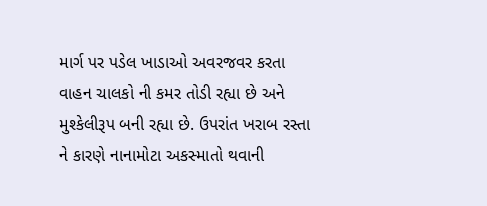માર્ગ પર પડેલ ખાડાઓ અવરજવર કરતા વાહન ચાલકો ની કમર તોડી રહ્યા છે અને મુશ્કેલીરૂપ બની રહ્યા છે. ઉપરાંત ખરાબ રસ્તા ને કારણે નાનામોટા અકસ્માતો થવાની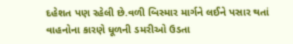દહેશત પણ રહેલી છે.વળી બિસ્માર માર્ગને લઈને પસાર થતાં વાહનોના કારણે ધૂળની ડમરીઓ ઉડતા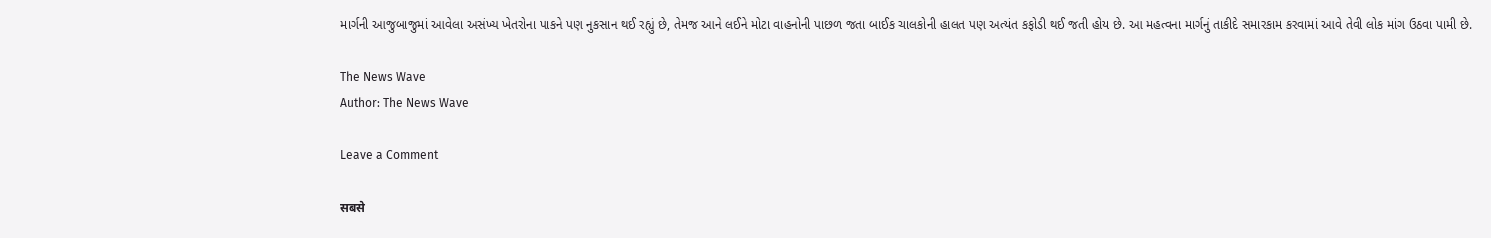માર્ગની આજુબાજુમાં આવેલા અસંખ્ય ખેતરોના પાકને પણ નુકસાન થઈ રહ્યું છે, તેમજ આને લઈને મોટા વાહનોની પાછળ જતા બાઈક ચાલકોની હાલત પણ અત્યંત કફોડી થઈ જતી હોય છે. આ મહત્વના માર્ગનું તાકીદે સમારકામ કરવામાં આવે તેવી લોક માંગ ઉઠવા પામી છે.

The News Wave
Author: The News Wave

Leave a Comment

सबसे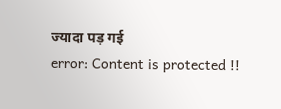ज्यादा पड़ गई
error: Content is protected !!